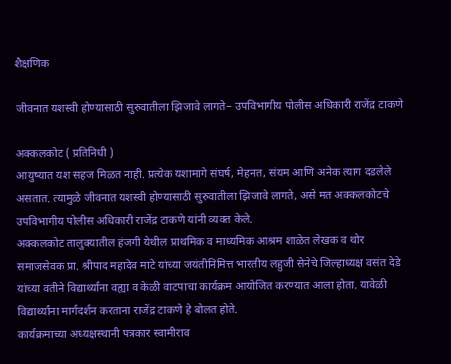शैक्षणिक

जीवनात यशस्वी होण्यासाठी सुरुवातीला झिजावे लागते– उपविभागीय पोलीस अधिकारी राजेंद्र टाकणे

अक्कलकोट ( प्रतिनिधी )
आयुष्यात यश सहज मिळत नाही. प्रत्येक यशामागे संघर्ष, मेहनत, संयम आणि अनेक त्याग दडलेले असतात. त्यामुळे जीवनात यशस्वी होण्यासाठी सुरुवातीला झिजावे लागते, असे मत अक्कलकोटचे उपविभागीय पोलीस अधिकारी राजेंद्र टाकणे यांनी व्यक्त केले.
अक्कलकोट तालुक्यातील हंजगी येथील प्राथमिक व माध्यमिक आश्रम शाळेत लेखक व थोर समाजसेवक प्रा. श्रीपाद महादेव माटे यांच्या जयंतीनिमित्त भारतीय लहुजी सेनेचे जिल्हाध्यक्ष वसंत देडे यांच्या वतीने विद्यार्थ्यांना वह्या व केळी वाटपाचा कार्यक्रम आयोजित करण्यात आला होता. यावेळी विद्यार्थ्यांना मार्गदर्शन करताना राजेंद्र टाकणे हे बोलत होते.
कार्यक्रमाच्या अध्यक्षस्थानी पत्रकार स्वामीराव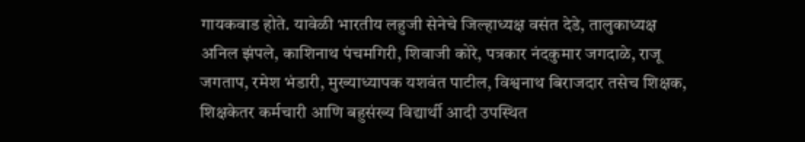गायकवाड होते. यावेळी भारतीय लहुजी सेनेचे जिल्हाध्यक्ष वसंत देडे, तालुकाध्यक्ष अनिल झंपले, काशिनाथ पंचमगिरी, शिवाजी कोरे, पत्रकार नंदकुमार जगदाळे, राजू जगताप, रमेश भंडारी, मुख्याध्यापक यशवंत पाटील, विश्वनाथ बिराजदार तसेच शिक्षक, शिक्षकेतर कर्मचारी आणि बहुसंख्य विद्यार्थी आदी उपस्थित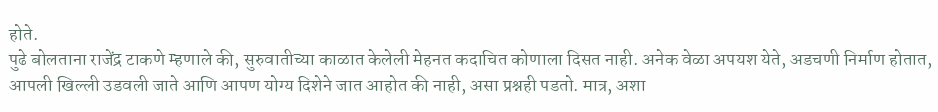होते.
पुढे बोलताना राजेंद्र टाकणे म्हणाले की, सुरुवातीच्या काळात केलेली मेहनत कदाचित कोणाला दिसत नाही. अनेक वेळा अपयश येते, अडचणी निर्माण होतात, आपली खिल्ली उडवली जाते आणि आपण योग्य दिशेने जात आहोत की नाही, असा प्रश्नही पडतो. मात्र, अशा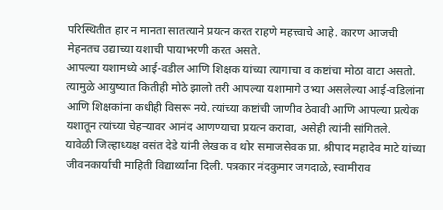परिस्थितीत हार न मानता सातत्याने प्रयत्न करत राहणे महत्त्वाचे आहे. कारण आजची मेहनतच उद्याच्या यशाची पायाभरणी करत असते.
आपल्या यशामध्ये आई-वडील आणि शिक्षक यांच्या त्यागाचा व कष्टांचा मोठा वाटा असतो. त्यामुळे आयुष्यात कितीही मोठे झालो तरी आपल्या यशामागे उभ्या असलेल्या आई-वडिलांना आणि शिक्षकांना कधीही विसरू नये. त्यांच्या कष्टांची जाणीव ठेवावी आणि आपल्या प्रत्येक यशातून त्यांच्या चेहऱ्यावर आनंद आणण्याचा प्रयत्न करावा, असेही त्यांनी सांगितले.
यावेळी जिल्हाध्यक्ष वसंत देडे यांनी लेखक व थोर समाजसेवक प्रा. श्रीपाद महादेव माटे यांच्या जीवनकार्याची माहिती विद्यार्थ्यांना दिली. पत्रकार नंदकुमार जगदाळे, स्वामीराव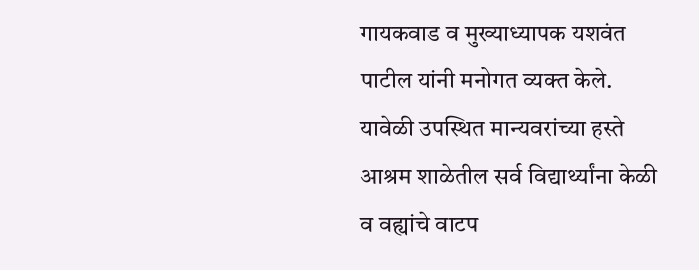गायकवाड व मुख्याध्यापक यशवंत पाटील यांनी मनोगत व्यक्त केले.
यावेळी उपस्थित मान्यवरांच्या हस्ते आश्रम शाळेतील सर्व विद्यार्थ्यांना केळी व वह्यांचे वाटप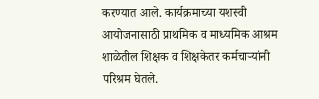करण्यात आले. कार्यक्रमाच्या यशस्वी आयोजनासाठी प्राथमिक व माध्यमिक आश्रम शाळेतील शिक्षक व शिक्षकेतर कर्मचाऱ्यांनी परिश्रम घेतले.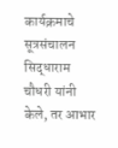कार्यक्रमाचे सूत्रसंचालन सिद्धाराम चौधरी यांनी केले, तर आभार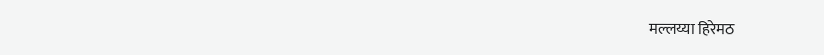मल्लय्या हिरेमठ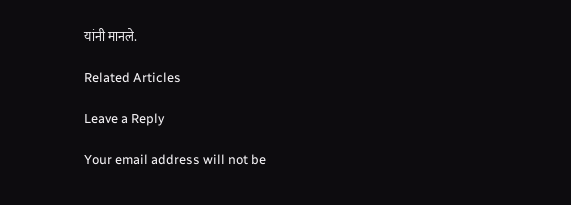यांनी मानले.

Related Articles

Leave a Reply

Your email address will not be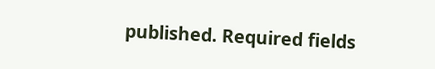published. Required fields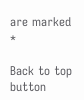are marked *

Back to top button